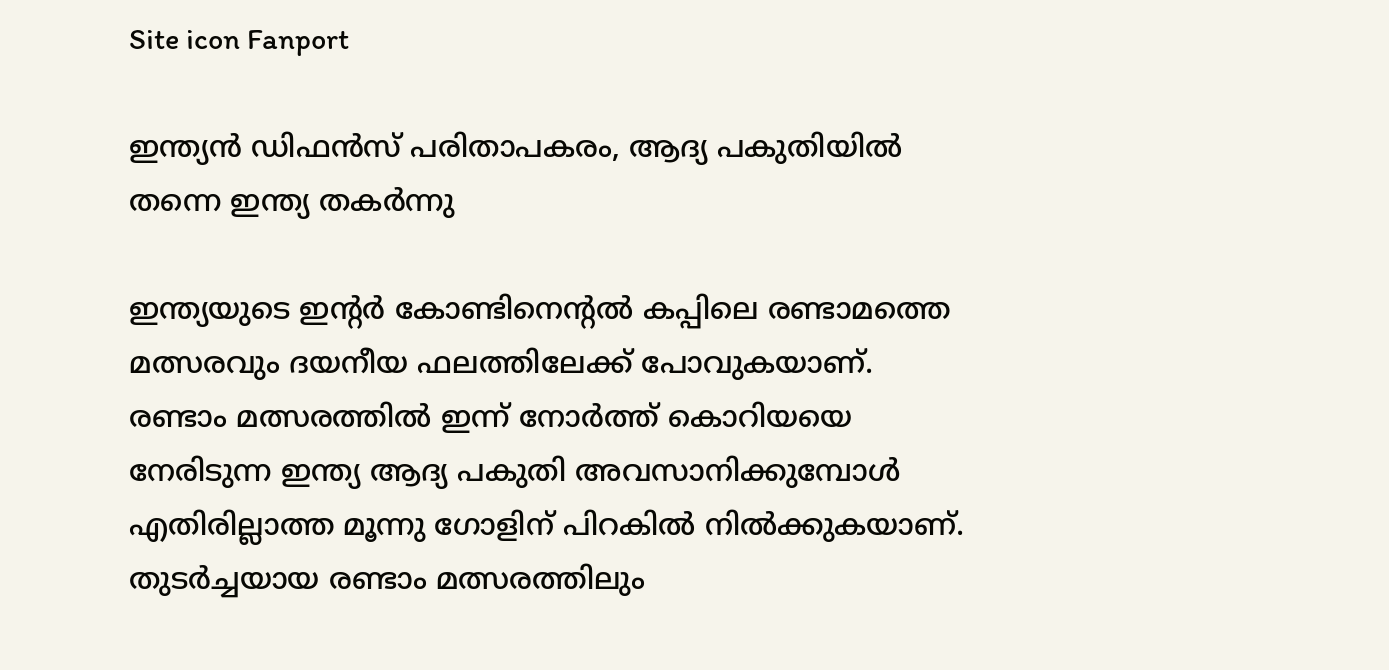Site icon Fanport

ഇന്ത്യൻ ഡിഫൻസ് പരിതാപകരം, ആദ്യ പകുതിയിൽ തന്നെ ഇന്ത്യ തകർന്നു

ഇന്ത്യയുടെ ഇന്റർ കോണ്ടിനെന്റൽ കപ്പിലെ രണ്ടാമത്തെ മത്സരവും ദയനീയ ഫലത്തിലേക്ക് പോവുകയാണ്. രണ്ടാം മത്സരത്തിൽ ഇന്ന് നോർത്ത് കൊറിയയെ നേരിടുന്ന ഇന്ത്യ ആദ്യ പകുതി അവസാനിക്കുമ്പോൾ എതിരില്ലാത്ത മൂന്നു ഗോളിന് പിറകിൽ നിൽക്കുകയാണ്. തുടർച്ചയായ രണ്ടാം മത്സരത്തിലും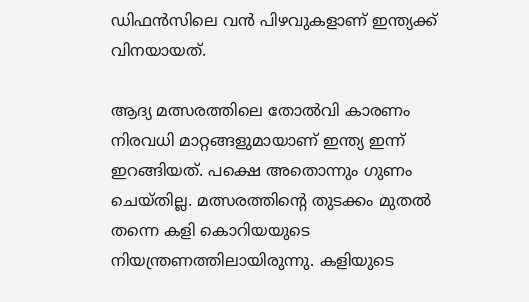ഡിഫൻസിലെ വൻ പിഴവുകളാണ് ഇന്ത്യക്ക് വിനയായത്.

ആദ്യ മത്സരത്തിലെ തോൽവി കാരണം നിരവധി മാറ്റങ്ങളുമായാണ് ഇന്ത്യ ഇന്ന് ഇറങ്ങിയത്. പക്ഷെ അതൊന്നും ഗുണം ചെയ്തില്ല. മത്സരത്തിന്റെ തുടക്കം മുതൽ തന്നെ കളി കൊറിയയുടെ നിയന്ത്രണത്തിലായിരുന്നു. കളിയുടെ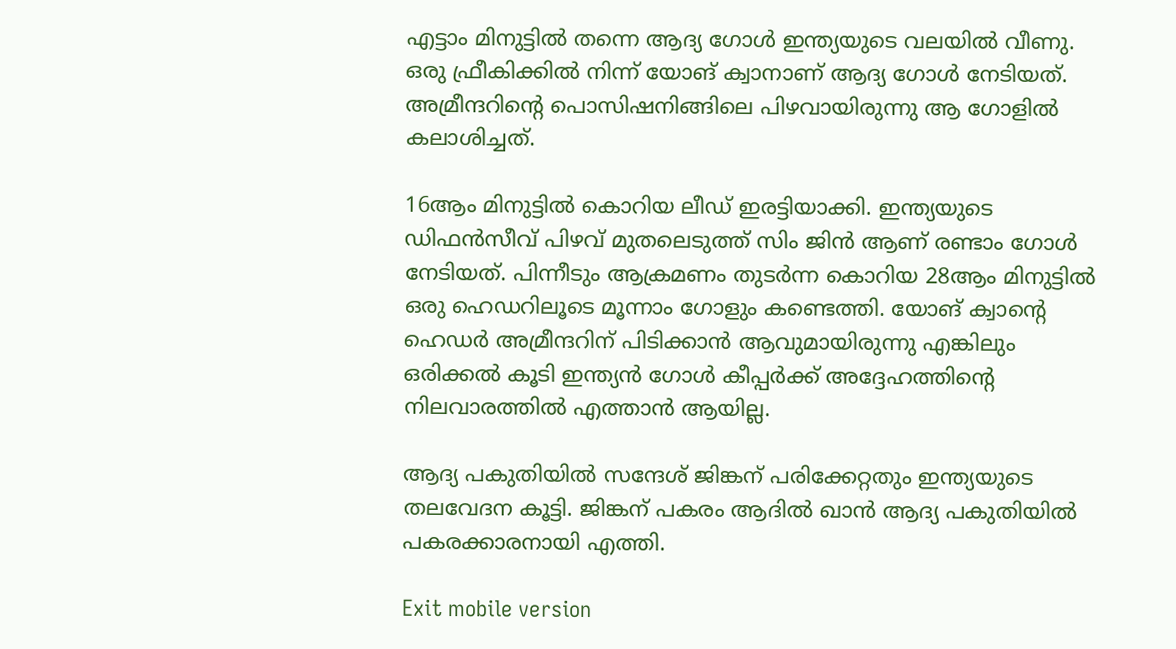എട്ടാം മിനുട്ടിൽ തന്നെ ആദ്യ ഗോൾ ഇന്ത്യയുടെ വലയിൽ വീണു. ഒരു ഫ്രീകിക്കിൽ നിന്ന് യോങ് ക്വാനാണ് ആദ്യ ഗോൾ നേടിയത്. അമ്രീന്ദറിന്റെ പൊസിഷനിങ്ങിലെ പിഴവായിരുന്നു ആ ഗോളിൽ കലാശിച്ചത്.

16ആം മിനുട്ടിൽ കൊറിയ ലീഡ് ഇരട്ടിയാക്കി. ഇന്ത്യയുടെ ഡിഫൻസീവ് പിഴവ് മുതലെടുത്ത് സിം ജിൻ ആണ് രണ്ടാം ഗോൾ നേടിയത്. പിന്നീടും ആക്രമണം തുടർന്ന കൊറിയ 28ആം മിനുട്ടിൽ ഒരു ഹെഡറിലൂടെ മൂന്നാം ഗോളും കണ്ടെത്തി. യോങ് ക്വാന്റെ ഹെഡർ അമ്രീന്ദറിന് പിടിക്കാൻ ആവുമായിരുന്നു എങ്കിലും ഒരിക്കൽ കൂടി ഇന്ത്യൻ ഗോൾ കീപ്പർക്ക് അദ്ദേഹത്തിന്റെ നിലവാരത്തിൽ എത്താൻ ആയില്ല.

ആദ്യ പകുതിയിൽ സന്ദേശ് ജിങ്കന് പരിക്കേറ്റതും ഇന്ത്യയുടെ തലവേദന കൂട്ടി. ജിങ്കന് പകരം ആദിൽ ഖാൻ ആദ്യ പകുതിയിൽ പകരക്കാരനായി എത്തി.

Exit mobile version